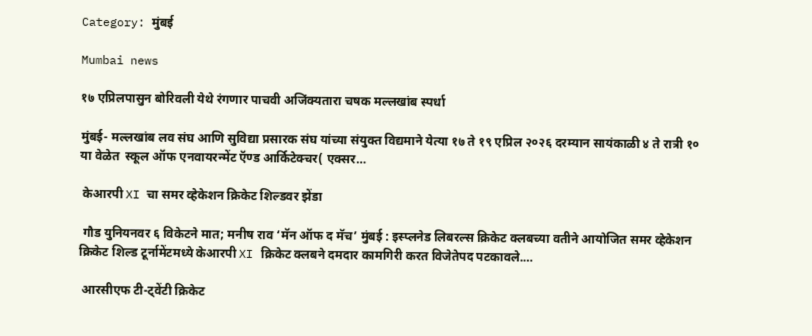Category: मुंबई

Mumbai news

१७ एप्रिलपासुन बोरिवली येथे रंगणार पाचवी अजिंक्यतारा चषक मल्लखांब स्पर्धा

मुंबई- मल्लखांब लव संघ आणि सुविद्या प्रसारक संघ यांच्या संयुक्त विद्यमाने येत्या १७ ते १९ एप्रिल २०२६ दरम्यान सायंकाळी ४ ते रात्री १० या वेळेत  स्कूल ऑफ एनवायरन्मेंट ऍण्ड आर्किटेक्चर( एक्सर…

 केआरपी XI चा समर व्हेकेशन क्रिकेट शिल्डवर झेंडा

 गौड युनियनवर ६ विकेटने मात; मनीष राव ‘मॅन ऑफ द मॅच’ मुंबई : इस्प्लनेड लिबरल्स क्रिकेट क्लबच्या वतीने आयोजित समर व्हेकेशन क्रिकेट शिल्ड टूर्नामेंटमध्ये केआरपी XI क्रिकेट क्लबने दमदार कामगिरी करत विजेतेपद पटकावले.…

 आरसीएफ टी-ट्वेंटी क्रिकेट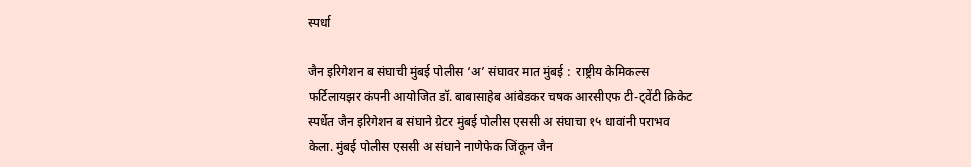स्पर्धा

जैन इरिगेशन ब संघाची मुंबई पोलीस ‘अ’ संघावर मात मुंबई :  राष्ट्रीय केमिकल्स फर्टिलायझर कंपनी आयोजित डॉ. बाबासाहेब आंबेडकर चषक आरसीएफ टी-ट्वेंटी क्रिकेट स्पर्धेत जैन इरिगेशन ब संघाने ग्रेटर मुंबई पोलीस एससी अ संघाचा १५ धावांनी पराभव केला. मुंबई पोलीस एससी अ संघाने नाणेफेक जिंकून जैन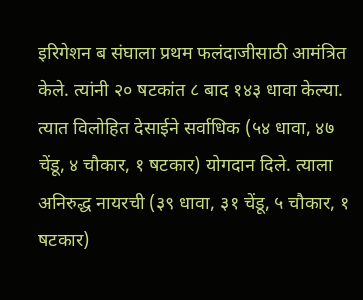इरिगेशन ब संघाला प्रथम फलंदाजीसाठी आमंत्रित केले. त्यांनी २० षटकांत ८ बाद १४३ धावा केल्या. त्यात विलोहित देसाईने सर्वाधिक (५४ धावा, ४७ चेंडू, ४ चौकार, १ षटकार) योगदान दिले. त्याला अनिरुद्ध नायरची (३९ धावा, ३१ चेंडू, ५ चौकार, १ षटकार)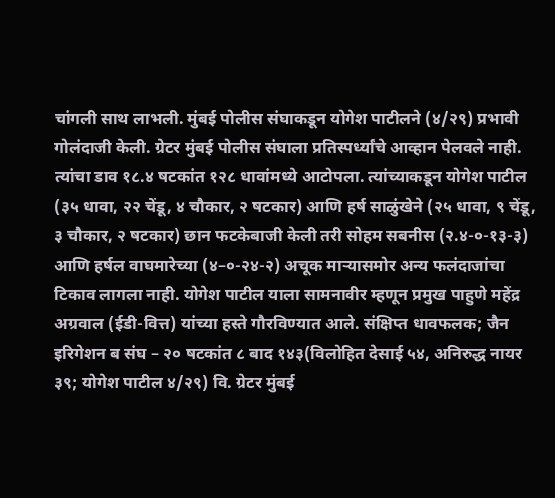चांगली साथ लाभली. मुंबई पोलीस संघाकडून योगेश पाटीलने (४/२९) प्रभावी गोलंदाजी केली. ग्रेटर मुंबई पोलीस संघाला प्रतिस्पर्ध्यांचे आव्हान पेलवले नाही. त्यांचा डाव १८.४ षटकांत १२८ धावांमध्ये आटोपला. त्यांच्याकडून योगेश पाटील (३५ धावा, २२ चेंडू, ४ चौकार, २ षटकार) आणि हर्ष साळुंखेने (२५ धावा, ९ चेंडू, ३ चौकार, २ षटकार) छान फटकेबाजी केली तरी सोहम सबनीस (२.४-०-१३-३) आणि हर्षल वाघमारेच्या (४–०-२४-२) अचूक माऱ्यासमोर अन्य फलंदाजांचा टिकाव लागला नाही. योगेश पाटील याला सामनावीर म्हणून प्रमुख पाहुणे महेंद्र अग्रवाल (ईडी-वित्त) यांच्या हस्ते गौरविण्यात आले. संक्षिप्त धावफलक; जैन इरिगेशन ब संघ – २० षटकांत ८ बाद १४३(विलोहित देसाई ५४, अनिरुद्ध नायर ३९; योगेश पाटील ४/२९) वि. ग्रेटर मुंबई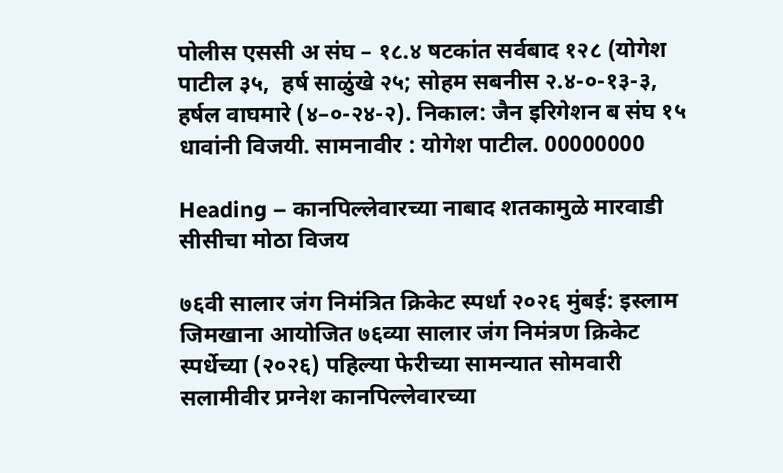पोलीस एससी अ संघ – १८.४ षटकांत सर्वबाद १२८ (योगेश पाटील ३५,  हर्ष साळुंखे २५; सोहम सबनीस २.४-०-१३-३, हर्षल वाघमारे (४–०-२४-२). निकाल: जैन इरिगेशन ब संघ १५ धावांनी विजयी. सामनावीर : योगेश पाटील. 00000000

Heading – कानपिल्लेवारच्या नाबाद शतकामुळे मारवाडी सीसीचा मोठा विजय

७६वी सालार जंग निमंत्रित क्रिकेट स्पर्धा २०२६ मुंबई: इस्लाम जिमखाना आयोजित ७६व्या सालार जंग निमंत्रण क्रिकेट स्पर्धेच्या (२०२६) पहिल्या फेरीच्या सामन्यात सोमवारी सलामीवीर प्रग्नेश कानपिल्लेवारच्या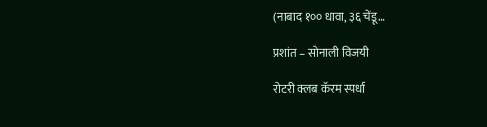(नाबाद १०० धावा, ३६ चेंडू…

प्रशांत – सोनाली विजयी

रोटरी क्लब कॅरम स्पर्धा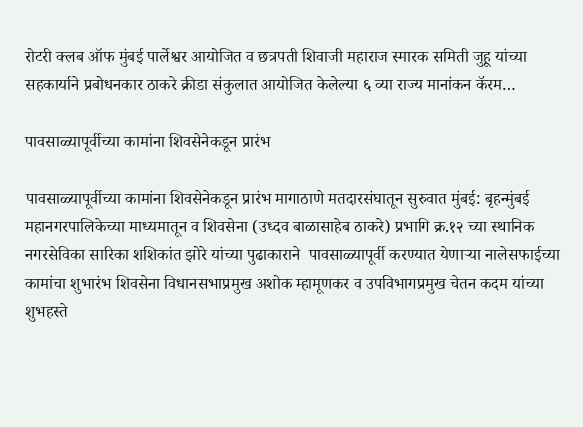रोटरी क्लब ऑफ मुंबई पार्लेश्वर आयोजित व छत्रपती शिवाजी महाराज स्मारक समिती जुहू यांच्या सहकार्याने प्रबोधनकार ठाकरे क्रीडा संकुलात आयोजित केलेल्या ६ व्या राज्य मानांकन कॅरम…

पावसाळ्यापूर्वीच्या कामांना शिवसेनेकडून प्रारंभ

पावसाळ्यापूर्वीच्या कामांना शिवसेनेकडून प्रारंभ मागाठाणे मतदारसंघातून सुरुवात मुंबई: बृहन्मुंबई महानगरपालिकेच्या माध्यमातून व शिवसेना (उध्दव बाळासाहेब ठाकरे) प्रभागि क्र.१२ च्या स्थानिक नगरसेविका सारिका शशिकांत झोरे यांच्या पुढाकाराने  पावसाळ्यापूर्वी करण्यात येणाऱ्या नालेसफाईच्या कामांचा शुभारंभ शिवसेना विधानसभाप्रमुख अशोक म्हामूणकर व उपविभागप्रमुख चेतन कदम यांच्या शुभहस्ते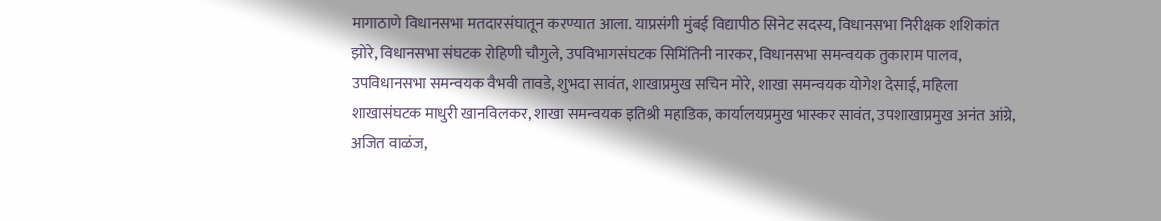मागाठाणे विधानसभा मतदारसंघातून करण्यात आला. याप्रसंगी मुंबई विद्यापीठ सिनेट सदस्य, विधानसभा निरीक्षक शशिकांत झोरे, विधानसभा संघटक रोहिणी चौगुले, उपविभागसंघटक सिमिंतिनी नारकर, विधानसभा समन्वयक तुकाराम पालव, उपविधानसभा समन्वयक वैभवी तावडे, शुभदा सावंत, शाखाप्रमुख सचिन मोरे, शाखा समन्वयक योगेश देसाई, महिला शाखासंघटक माधुरी खानविलकर, शाखा समन्वयक इतिश्री महाडिक, कार्यालयप्रमुख भास्कर सावंत, उपशाखाप्रमुख अनंत आंग्रे, अजित वाळंज,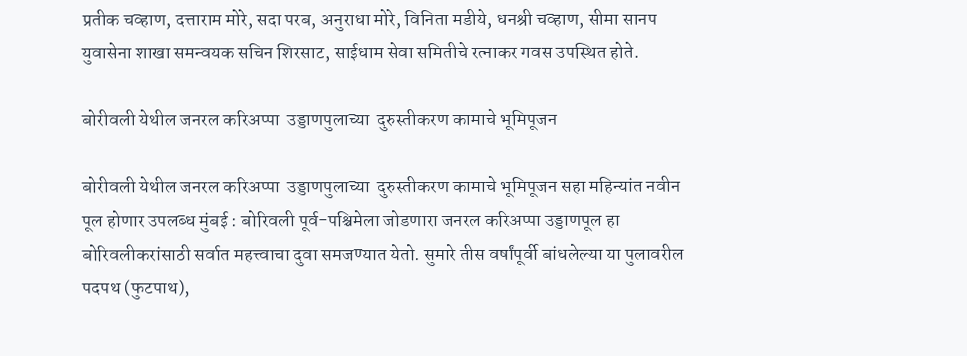प्रतीक चव्हाण, दत्ताराम मोरे, सदा परब, अनुराधा मोरे, विनिता मडीये, धनश्री चव्हाण, सीमा सानप युवासेना शाखा समन्वयक सचिन शिरसाट, साईधाम सेवा समितीचे रत्नाकर गवस उपस्थित होते.

बोरीवली येथील जनरल करिअप्पा  उड्डाणपुलाच्या  दुरुस्तीकरण कामाचे भूमिपूजन

बोरीवली येथील जनरल करिअप्पा  उड्डाणपुलाच्या  दुरुस्तीकरण कामाचे भूमिपूजन सहा महिन्यांत नवीन पूल होणार उपलब्ध मुंबई : बोरिवली पूर्व-पश्चिमेला जोडणारा जनरल करिअप्पा उड्डाणपूल हा बोरिवलीकरांसाठी सर्वात महत्त्वाचा दुवा समजण्यात येतो. सुमारे तीस वर्षांपूर्वी बांधलेल्या या पुलावरील पदपथ (फुटपाथ),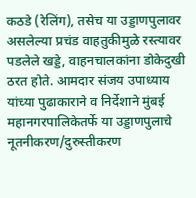कठडे (रेलिंग), तसेच या उड्डाणपुलावर असलेल्या प्रचंड वाहतुकीमुळे रस्त्यावर पडलेले खड्डे, वाहनचालकांना डोकेदुखी ठरत होते. आमदार संजय उपाध्याय यांच्या पुढाकाराने व निर्देशाने मुंबई महानगरपालिकेतर्फे या उड्डाणपुलाचे नूतनीकरण/दुरुस्तीकरण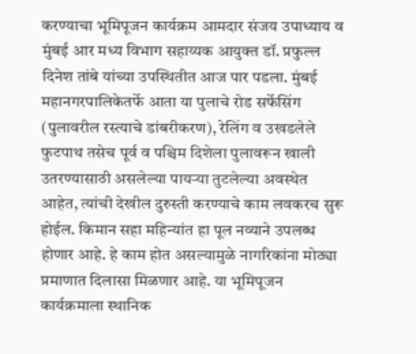करण्याचा भूमिपूजन कार्यक्रम आमदार संजय उपाध्याय व मुंबई आर मध्य विभाग सहाय्यक आयुक्त डॉ. प्रफुल्ल दिनेश तांबे यांच्या उपस्थितीत आज पार पडला. मुंबई महानगरपालिकेतर्फे आता या पुलाचे रोड सर्फेसिंग (पुलावरील रस्त्याचे डांबरीकरण), रेलिंग व उखडलेले फुटपाथ तसेच पूर्व व पश्चिम दिशेला पुलावरून खाली उतरण्यासाठी असलेल्या पायऱ्या तुटलेल्या अवस्थेत आहेत, त्यांची देखील दुरुस्ती करण्याचे काम लवकरच सुरू होईल. किमान सहा महिन्यांत हा पूल नव्याने उपलब्ध होणार आहे. हे काम होत असल्यामुळे नागरिकांना मोठ्या प्रमाणात दिलासा मिळणार आहे. या भूमिपूजन कार्यक्रमाला स्थानिक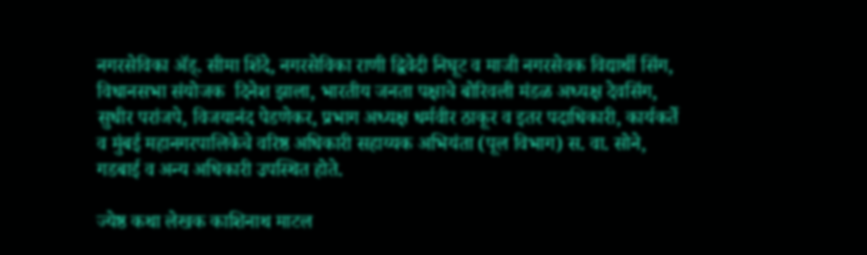नगरसेविका ॲड्. सीमा शिंदे, नगरसेविका राणी द्विवेदी निघूट व माजी नगरसेवक विद्यार्थी सिंग, विधानसभा संयोजक  दिनेश झाला, भारतीय जनता पक्षाचे बोरिवली मंडळ अध्यक्ष देवसिंग, सुधीर परांजपे, विजयानंद पेडणेकर, प्रभाग अध्यक्ष धर्मवीर ठाकूर व इतर पदाधिकारी, कार्यकर्ते व मुंबई महानगरपालिकेचे वरिष्ठ अधिकारी सहाय्यक अभियंता (पूल विभाग) स. वा. सोने, गडबाई व अन्य अधिकारी उपस्थित होते.

ज्येष्ठ कथा लेखक काशिनाथ माटल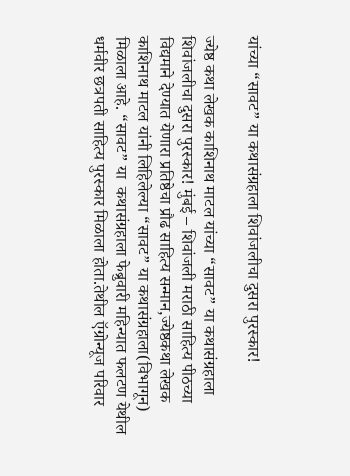यांच्या “सावट” या कथासंग्रहाला शिवांजलीचा दुसरा पुरस्कार!

ज्येष्ठ कथा लेखक काशिनाथ माटल यांच्या “सावट” या कथासंग्रहाला शिवांजलीचा दुसरा पुरस्कार! मुंबई – शिवांजली मराठी साहित्य पीठच्या विद्यमाने देण्यात येणारा प्रतिष्ठेचा प्रौढ साहित्य सन्मान,ज्येष्ठकथा लेखक काशिनाथ माटल यांनी लिहिलेल्या “सावट” या कथासंग्रहाला(विभागून) मिळाला आहे. “सावट” या  कथासंग्रहाला फेब्रुवारी महिन्यात फलटण येथील धर्मवीर छत्रपती साहित्य पुरस्कार मिळाला होता.तेथील ऍग्रोन्यूज परिवार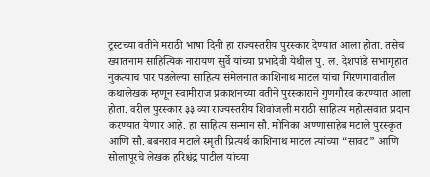ट्रस्टच्या वतीने मराठी भाषा दिनी हा राज्यस्तरीय पुरस्कार देण्यात आला होता. तसेच ख्यातनाम साहित्यिक नारायण सुर्वे यांच्या प्रभादेवी येथील पु. ल. देशपांडे सभागृहात नुकत्याच पार पडलेल्या साहित्य संमेलनात काशिनाथ माटल यांचा गिरणगावातील कथालेखक म्हणून स्वामीराज प्रकाशनच्या वतीने पुरस्काराने गुणगौरव करण्यात आला होता. वरील पुरस्कार ३३ व्या राज्यस्तरीय शिवांजली मराठी साहित्य महोत्सवात प्रदान करण्यात येणार आहे. हा साहित्य सन्मान सौ. मोनिका अण्णासाहेब मटाले पुरस्कृत आणि सौ. बबनराव मटाले स्मृती प्रित्यर्थ काशिनाथ माटल त्यांच्या “सावट” आणि सोलापूरचे लेखक हरिश्चंद्र पाटील यांच्या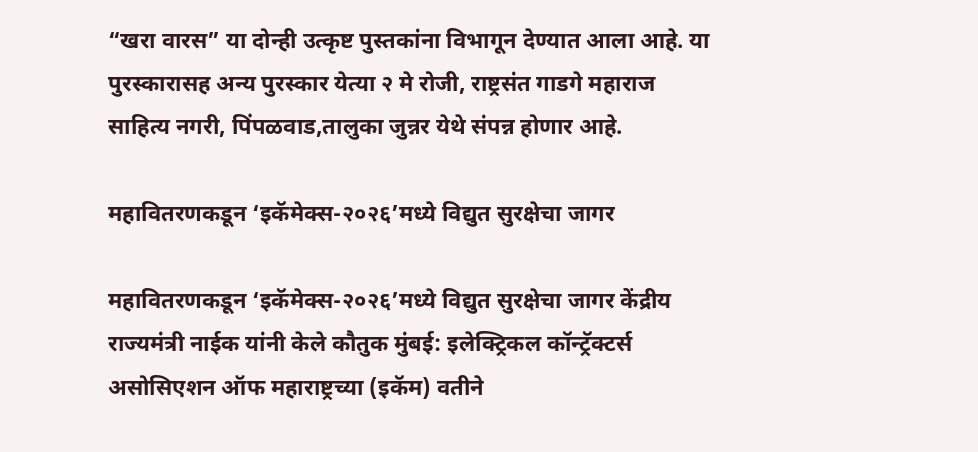“खरा वारस” या दोन्ही उत्कृष्ट पुस्तकांना विभागून देण्यात आला आहे. या पुरस्कारासह अन्य पुरस्कार येत्या २ मे रोजी, राष्ट्रसंत गाडगे महाराज साहित्य नगरी, पिंपळवाड,तालुका जुन्नर येथे संपन्न होणार आहे.

महावितरणकडून ‘इकॅमेक्स-२०२६’मध्ये विद्युत सुरक्षेचा जागर

महावितरणकडून ‘इकॅमेक्स-२०२६’मध्ये विद्युत सुरक्षेचा जागर केंद्रीय राज्यमंत्री नाईक यांनी केले कौतुक मुंबई: इलेक्ट्रिकल कॉन्ट्रॅक्टर्स असोसिएशन ऑफ महाराष्ट्रच्या (इकॅम) वतीने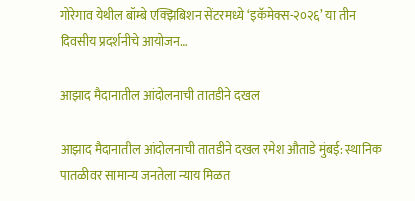गोरेगाव येथील बॉम्बे एक्झिबिशन सेंटरमध्ये ‘इकॅमेक्स-२०२६’ या तीन दिवसीय प्रदर्शनीचे आयोजन…

आझाद मैदानातील आंदोलनाची तातडीने दखल

आझाद मैदानातील आंदोलनाची तातडीने दखल रमेश औताडे मुंबई: स्थानिक पातळीवर सामान्य जनतेला न्याय मिळत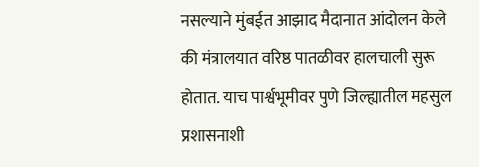नसल्याने मुंबईत आझाद मैदानात आंदोलन केले की मंत्रालयात वरिष्ठ पातळीवर हालचाली सुरू होतात. याच पार्श्वभूमीवर पुणे जिल्ह्यातील महसुल प्रशासनाशी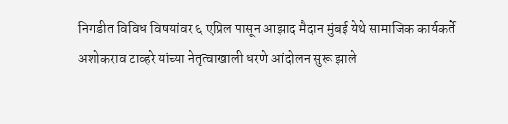निगडीत विविध विषयांवर ६ एप्रिल पासून आझाद मैदान मुंबई येथे सामाजिक कार्यकर्ते अशोकराव टाव्हरे यांच्या नेतृत्वाखाली धरणे आंदोलन सुरू झाले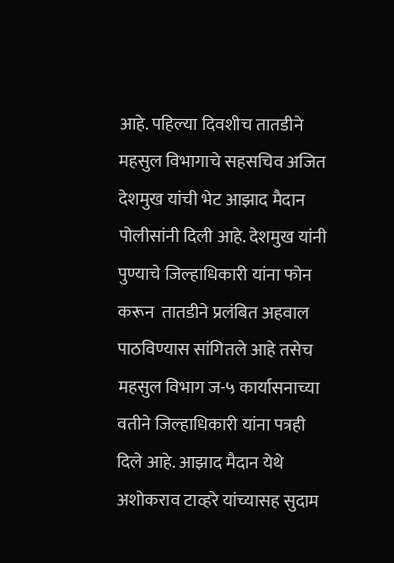आहे. पहिल्या दिवशीच तातडीने महसुल विभागाचे सहसचिव अजित देशमुख यांची भेट आझाद मैदान पोलीसांनी दिली आहे. देशमुख यांनी पुण्याचे जिल्हाधिकारी यांना फोन करून  तातडीने प्रलंबित अहवाल पाठविण्यास सांगितले आहे तसेच महसुल विभाग ज-५ कार्यासनाच्या वतीने जिल्हाधिकारी यांना पत्रही दिले आहे. आझाद मैदान येथे अशोकराव टाव्हरे यांच्यासह सुदाम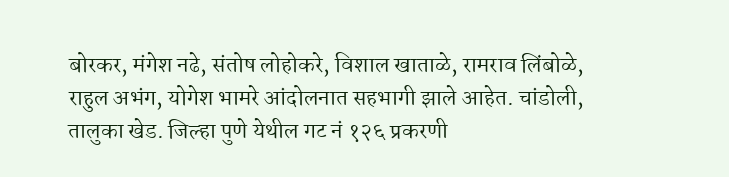बोरकर, मंगेश नढे, संतोष लोहोकरे, विशाल खाताळे, रामराव लिंबोळे, राहुल अभंग, योगेश भामरे आंदोलनात सहभागी झाले आहेत. चांडोली, तालुका खेड. जिल्हा पुणे येथील गट नं १२६ प्रकरणी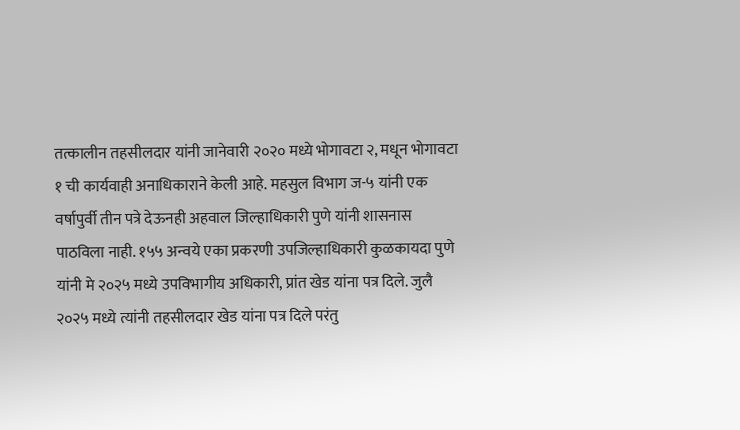तत्कालीन तहसीलदार यांनी जानेवारी २०२० मध्ये भोगावटा २, मधून भोगावटा १ ची कार्यवाही अनाधिकाराने केली आहे. महसुल विभाग ज-५ यांनी एक वर्षापुर्वी तीन पत्रे देऊनही अहवाल जिल्हाधिकारी पुणे यांनी शासनास पाठविला नाही. १५५ अन्वये एका प्रकरणी उपजिल्हाधिकारी कुळकायदा पुणे यांनी मे २०२५ मध्ये उपविभागीय अधिकारी, प्रांत खेड यांना पत्र दिले. जुलै २०२५ मध्ये त्यांनी तहसीलदार खेड यांना पत्र दिले परंतु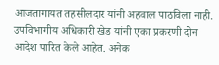आजतागायत तहसीलदार यांनी अहवाल पाठविला नाही. उपविभागीय अधिकारी खेड यांनी एका प्रकरणी दोन आदेश पारित केले आहेत. अनेक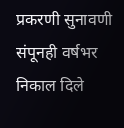प्रकरणी सुनावणी संपूनही वर्षभर निकाल दिले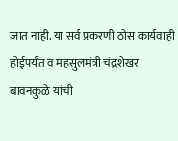जात नाही. या सर्व प्रकरणी ठोस कार्यवाही होईपर्यंत व महसुलमंत्री चंद्रशेखर बावनकुळे यांची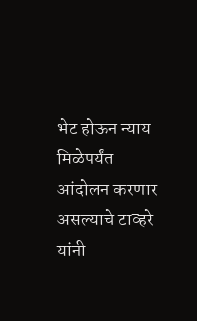भेट होऊन न्याय मिळेपर्यंत आंदोलन करणार असल्याचे टाव्हरे यांनी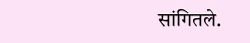सांगितले.